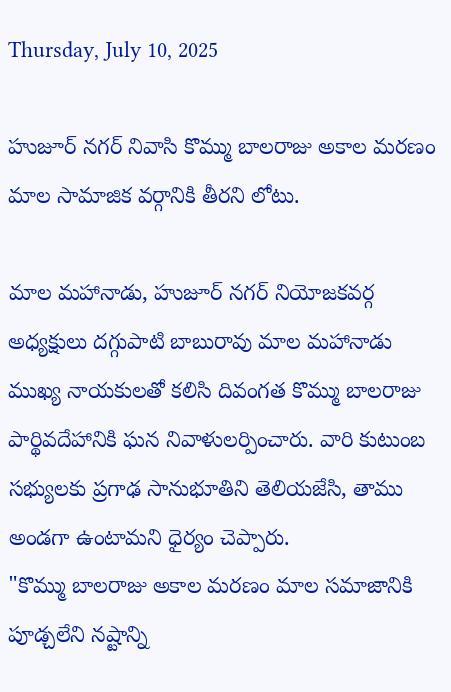Thursday, July 10, 2025

హుజూర్ నగర్ నివాసి కొమ్ము బాలరాజు అకాల మరణం మాల సామాజిక వర్గానికి తీరని లోటు.

మాల మహానాడు, హుజూర్ నగర్ నియోజకవర్గ అధ్యక్షులు దగ్గుపాటి బాబురావు మాల మహానాడు ముఖ్య నాయకులతో కలిసి దివంగత కొమ్ము బాలరాజు పార్థివదేహానికి ఘన నివాళులర్పించారు. వారి కుటుంబ సభ్యులకు ప్రగాఢ సానుభూతిని తెలియజేసి, తాము అండగా ఉంటామని ధైర్యం చెప్పారు.
"కొమ్ము బాలరాజు అకాల మరణం మాల సమాజానికి పూడ్చలేని నష్టాన్ని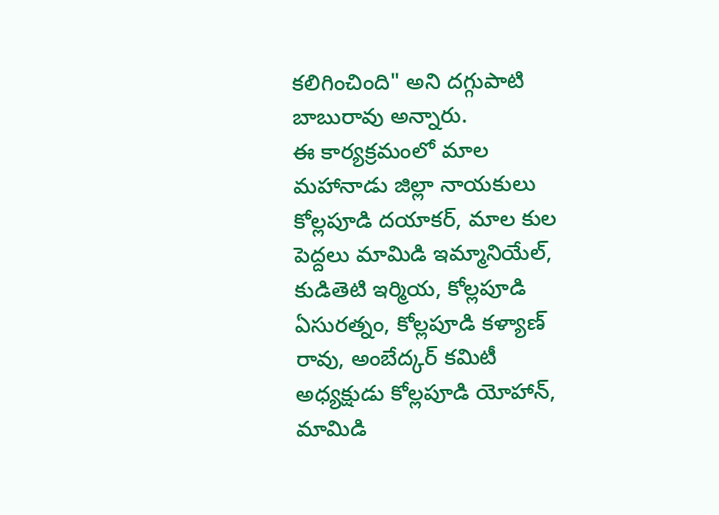కలిగించింది" అని దగ్గుపాటి బాబురావు అన్నారు.
ఈ కార్యక్రమంలో మాల మహానాడు జిల్లా నాయకులు కోల్లపూడి దయాకర్, మాల కుల పెద్దలు మామిడి ఇమ్మానియేల్, కుడితెటి ఇర్మియ, కోల్లపూడి ఏసురత్నం, కోల్లపూడి కళ్యాణ్ రావు, అంబేద్కర్ కమిటీ అధ్యక్షుడు కోల్లపూడి యోహాన్, మామిడి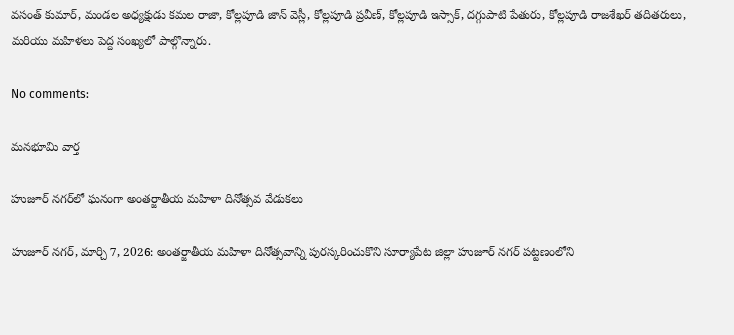వసంత్ కుమార్, మండల అధ్యక్షుడు కమల రాజా, కోల్లపూడి జాన్ వెస్లీ, కోల్లపూడి ప్రవీణ్, కోల్లపూడి ఇస్సాక్, దగ్గుపాటి పేతురు, కోల్లపూడి రాజశేఖర్ తదితరులు, మరియు మహిళలు పెద్ద సంఖ్యలో పాల్గొన్నారు.

No comments:

మనభూమి వార్త

హుజూర్ నగర్‌లో ఘనంగా అంతర్జాతీయ మహిళా దినోత్సవ వేడుకలు

హుజూర్ నగర్, మార్చి 7, 2026: అంతర్జాతీయ మహిళా దినోత్సవాన్ని పురస్కరించుకొని సూర్యాపేట జిల్లా హుజూర్ నగర్ పట్టణంలోని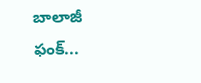బాలాజీ ఫంక్...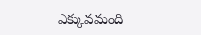ఎక్కువమంది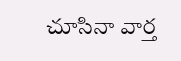చూసినా వార్త